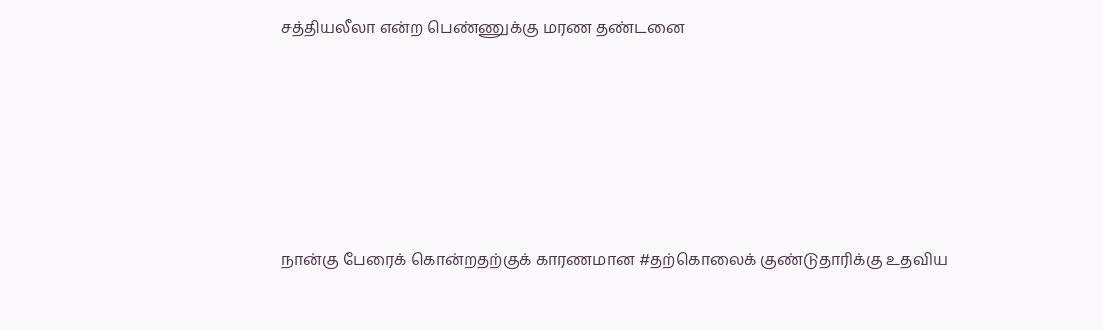சத்தியலீலா என்ற பெண்ணுக்கு மரண தண்டனை






நான்கு பேரைக் கொன்றதற்குக் காரணமான #தற்கொலைக் குண்டுதாரிக்கு உதவிய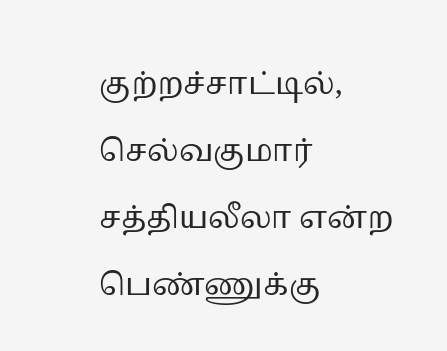குற்றச்சாட்டில், செல்வகுமார் சத்தியலீலா என்ற பெண்ணுக்கு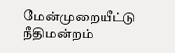மேன்முறையீட்டு நீதிமன்றம்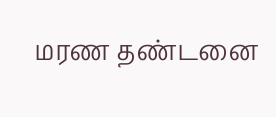மரண தண்டனை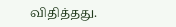விதித்தது.